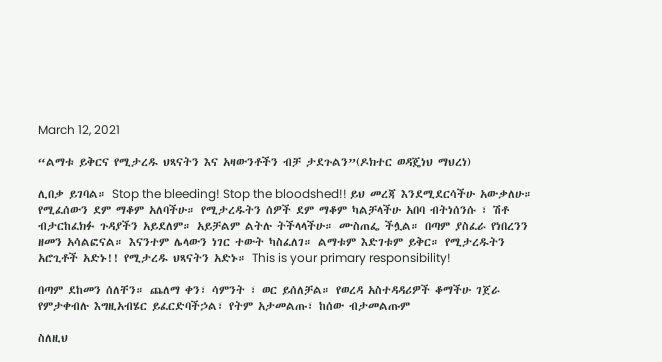March 12, 2021

“ልማቱ ይቅርና የሚታረዱ ህጻናትን እና አዛውንቶችን ብቻ ታደጉልን”(ዶክተር ወዳጄነህ ማህረነ)

ሊበቃ ይገባል። Stop the bleeding! Stop the bloodshed!! ይህ መረጃ እንደሚደርሳችሁ አውቃለሁ። የሚፈሰውን ደም ማቆም አለባችሁ። የሚታረዱትን ሰዎች ደም ማቆም ካልቻላችሁ አበባ ብትነሰንሱ ፣ ሽቶ ብታርከፈክፉ ጉዳያችን አይደለም። አይቻልም ልትሉ ትችላላችሁ። ሙስጠፌ ችሏል። በጣም ያስፈራ የነበረንን ዘመን አሳልፎናል። እናንተም ሌላውን ነገር ተውት ካስፈለገ። ልማቱም እድገቱም ይቅር። የሚታረዱትን አሮጊቶች አድኑ!! የሚታረዱ ህጻናትን አድኑ። This is your primary responsibility!

በጣም ደከመን ሰለቸን። ጨለማ ቀን፣ ሳምንት ፣ ወር ይሰለቻል። የወረዳ አስተዳዳሪዎች ቆማችሁ ገጀራ የምታቀብሉ እግዚአብሄር ይፈርድባችኃል፣ የትም አታመልጡ፣ ከሰው ብታመልጡም

ስለዚህ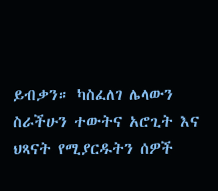ይብቃን። ካስፈለገ ሌላውን ስራችሁን ተውትና አሮጊት እና ህጻናት የሚያርዱትን ሰዎች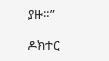ያዙ።”

ዶክተር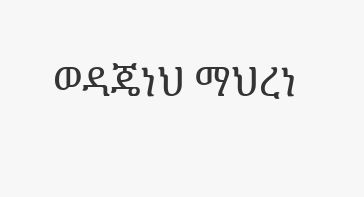ወዳጄነህ ማህረነ